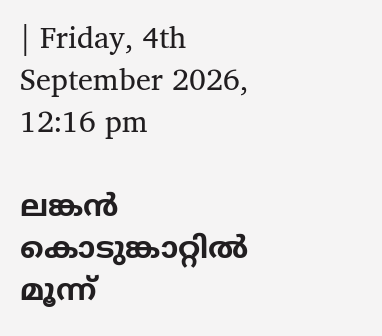| Friday, 4th September 2026, 12:16 pm

ലങ്കന്‍ കൊടുങ്കാറ്റില്‍ മൂന്ന്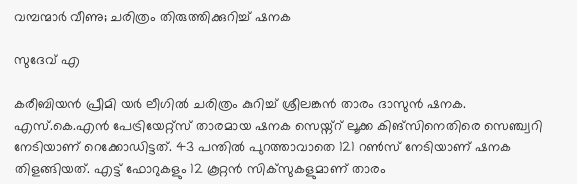വമ്പന്മാര്‍ വീണു; ചരിത്രം തിരുത്തിക്കുറിച്ച് ഷനക

സുദേവ് എ

കരീബിയന്‍ പ്രീമി യര്‍ ലീഗില്‍ ചരിത്രം കുറിച്ച് ശ്രീലങ്കന്‍ താരം ദാസുന്‍ ഷനക. എസ്.കെ.എന്‍ പേട്രിയേറ്റ്‌സ് താരമായ ഷനക സെയ്ന്റ് ലൂക്ക കിങ്‌സിനെതിരെ സെഞ്ച്വറി നേടിയാണ് റെക്കോഡിട്ടത്. 43 പന്തില്‍ പുറത്താവാതെ 121 റണ്‍സ് നേടിയാണ് ഷനക തിളങ്ങിയത്. എട്ട് ഫോറുകളും 12 കൂറ്റന്‍ സിക്‌സുകളുമാണ് താരം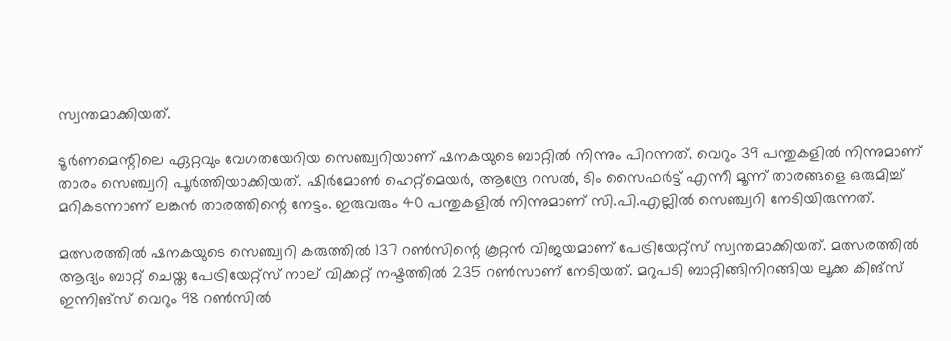സ്വന്തമാക്കിയത്.

ടൂര്‍ണമെന്റിലെ ഏറ്റവും വേഗതയേറിയ സെഞ്ച്വറിയാണ് ഷനകയുടെ ബാറ്റില്‍ നിന്നും പിറന്നത്. വെറും 39 പന്തുകളില്‍ നിന്നുമാണ് താരം സെഞ്ച്വറി പൂര്‍ത്തിയാക്കിയത്. ഷിര്‍മോണ്‍ ഹെറ്റ്‌മെയര്‍, ആന്ദ്രേ റസല്‍, ടിം സൈഫര്‍ട്ട് എന്നീ മൂന്ന് താരങ്ങളെ ഒരുമിച്ച് മറികടന്നാണ് ലങ്കന്‍ താരത്തിന്റെ നേട്ടം. ഇരുവരും 40 പന്തുകളില്‍ നിന്നുമാണ് സി.പി.എല്ലില്‍ സെഞ്ച്വറി നേടിയിരുന്നത്.

മത്സരത്തില്‍ ഷനകയുടെ സെഞ്ച്വറി കരുത്തില്‍ 137 റണ്‍സിന്റെ കൂറ്റന്‍ വിജയമാണ് പേട്രിയേറ്റ്‌സ് സ്വന്തമാക്കിയത്. മത്സരത്തില്‍ ആദ്യം ബാറ്റ് ചെയ്ത പേട്രിയേറ്റ്‌സ് നാല് വിക്കറ്റ് നഷ്ടത്തില്‍ 235 റണ്‍സാണ് നേടിയത്. മറുപടി ബാറ്റിങ്ങിനിറങ്ങിയ ലൂക്ക കിങ്സ് ഇന്നിങ്സ് വെറും 98 റണ്‍സില്‍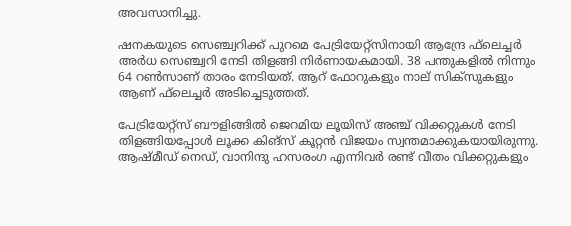അവസാനിച്ചു.

ഷനകയുടെ സെഞ്ച്വറിക്ക് പുറമെ പേട്രിയേറ്റ്‌സിനായി ആന്ദ്രേ ഫ്‌ലെച്ചര്‍ അര്‍ധ സെഞ്ച്വറി നേടി തിളങ്ങി നിര്‍ണായകമായി. 38 പന്തുകളില്‍ നിന്നും 64 റണ്‍സാണ് താരം നേടിയത്. ആറ് ഫോറുകളും നാല് സിക്‌സുകളും ആണ് ഫ്‌ലെച്ചര്‍ അടിച്ചെടുത്തത്.

പേട്രിയേറ്റ്‌സ് ബൗളിങ്ങില്‍ ജെറമിയ ലൂയിസ് അഞ്ച് വിക്കറ്റുകള്‍ നേടി തിളങ്ങിയപ്പോള്‍ ലൂക്ക കിങ്സ് കൂറ്റന്‍ വിജയം സ്വന്തമാക്കുകയായിരുന്നു. ആഷ്മീഡ് നെഡ്, വാനിന്ദു ഹസരംഗ എന്നിവര്‍ രണ്ട് വീതം വിക്കറ്റുകളും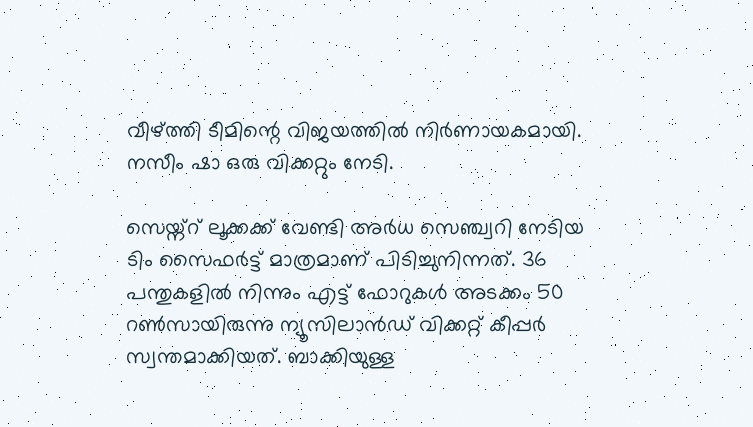വീഴ്ത്തി ടീമിന്റെ വിജയത്തില്‍ നിര്‍ണായകമായി. നസീം ഷാ ഒരു വിക്കറ്റും നേടി.

സെയ്ന്റ് ലൂക്കക്ക് വേണ്ടി അര്‍ധ സെഞ്ച്വറി നേടിയ ടിം സൈഫര്‍ട്ട് മാത്രമാണ് പിടിച്ചുനിന്നത്. 36 പന്തുകളില്‍ നിന്നും എട്ട് ഫോറുകള്‍ അടക്കം 50 റണ്‍സായിരുന്നു ന്യൂസിലാന്‍ഡ് വിക്കറ്റ് കീപ്പര്‍ സ്വന്തമാക്കിയത്. ബാക്കിയുള്ള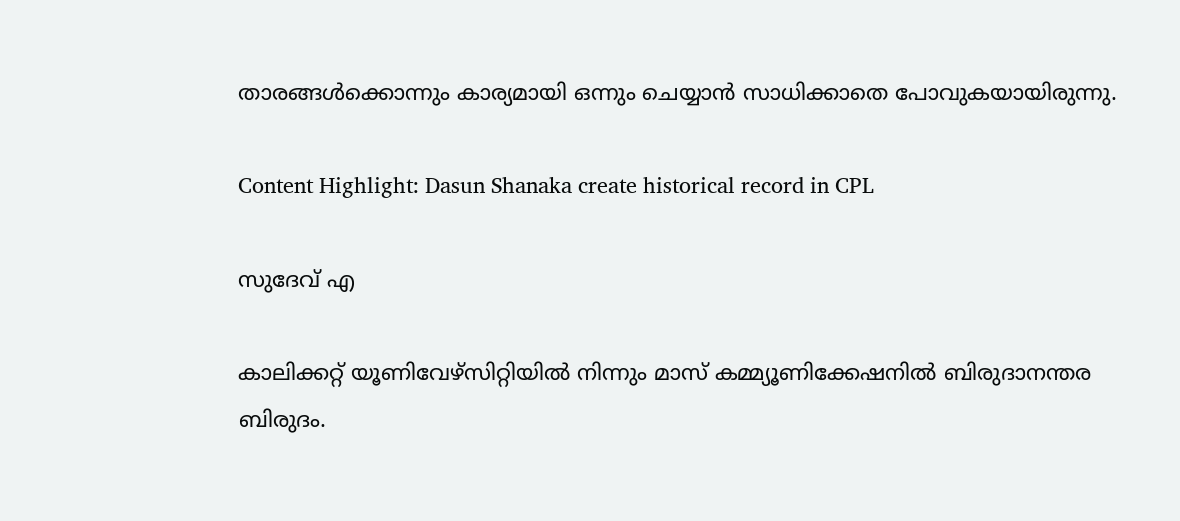താരങ്ങള്‍ക്കൊന്നും കാര്യമായി ഒന്നും ചെയ്യാന്‍ സാധിക്കാതെ പോവുകയായിരുന്നു.

Content Highlight: Dasun Shanaka create historical record in CPL

സുദേവ് എ

കാലിക്കറ്റ് യൂണിവേഴ്‌സിറ്റിയില്‍ നിന്നും മാസ് കമ്മ്യൂണിക്കേഷനില്‍ ബിരുദാനന്തര ബിരുദം.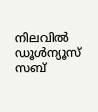നിലവില്‍ ഡൂള്‍ന്യൂസ് സബ്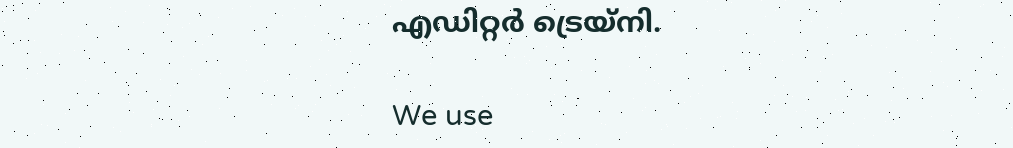എഡിറ്റര്‍ ട്രെയ്‌നി.

We use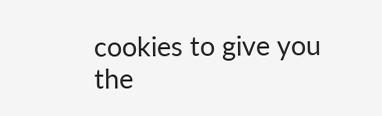cookies to give you the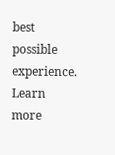best possible experience. Learn more